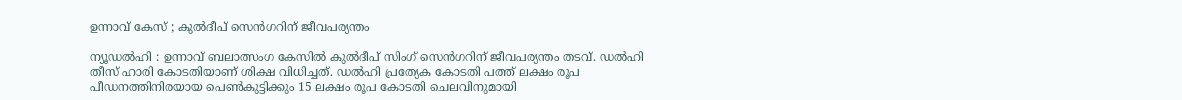ഉന്നാവ് കേസ് ; കുൽദീപ് സെൻഗറിന് ജീവപര്യന്തം

ന്യൂഡല്‍ഹി : ഉന്നാവ് ബലാത്സംഗ കേസില്‍ കുല്‍ദീപ് സിംഗ് സെന്‍ഗറിന് ജീവപര്യന്തം തടവ്. ഡല്‍ഹി തീസ് ഹാരി കോടതിയാണ് ശിക്ഷ വിധിച്ചത്. ഡല്‍ഹി പ്രത്യേക കോടതി പത്ത് ലക്ഷം രൂപ പീഡനത്തിനിരയായ പെണ്‍കുട്ടിക്കും 15 ലക്ഷം രൂപ കോടതി ചെലവിനുമായി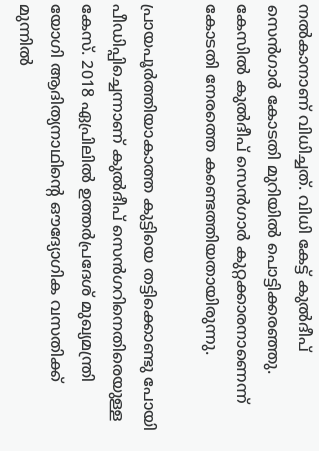നല്‍കാനാണ് വിധിച്ചത്. വിധി കേട്ട് കുല്‍ദീപ് സെന്‍ഗാര്‍ കോടതി മുറിയില്‍ പൊട്ടിക്കരഞ്ഞു. കേസില്‍ കുല്‍ദീപ് സെന്‍ഗാര്‍ കുറ്റക്കാരനാണെന്ന് കോടതി നേരത്തെ കണ്ടെത്തിയതായിരുന്നു.

പ്രായപൂര്‍ത്തിയാകാത്ത കുട്ടിയെ തട്ടിക്കൊണ്ടു പോയി പീഡിപ്പിച്ചെന്നാണ് കുല്‍ദീപ് സെന്‍ഗറിനെതിരെയുള്ള കേസ്. 2018 ഏപ്രിലില്‍ ഉത്തര്‍പ്രദേശ് മുഖ്യമന്ത്രി യോഗി ആദിത്യനാഥിന്റെ ഔദ്യോഗിക വസതിക്ക് മുന്നില്‍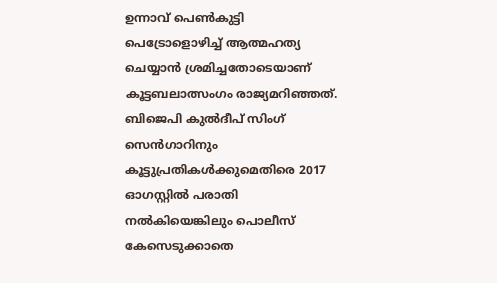ഉന്നാവ് പെണ്‍കുട്ടി പെട്രോളൊഴിച്ച് ആത്മഹത്യ ചെയ്യാന്‍ ശ്രമിച്ചതോടെയാണ് കൂട്ടബലാത്സംഗം രാജ്യമറിഞ്ഞത്. ബിജെപി കുല്‍ദീപ് സിംഗ് സെന്‍ഗാറിനും കൂട്ടുപ്രതികള്‍ക്കുമെതിരെ 2017 ഓഗസ്റ്റില്‍ പരാതി നല്‍കിയെങ്കിലും പൊലീസ് കേസെടുക്കാതെ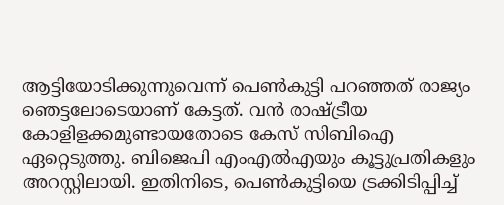ആട്ടിയോടിക്കുന്നുവെന്ന് പെണ്‍കുട്ടി പറഞ്ഞത് രാജ്യം ഞെട്ടലോടെയാണ് കേട്ടത്. വന്‍ രാഷ്ട്രീയ കോളിളക്കമുണ്ടായതോടെ കേസ് സിബിഐ ഏറ്റെടുത്തു. ബിജെപി എംഎല്‍എയും കൂട്ടുപ്രതികളും അറസ്റ്റിലായി. ഇതിനിടെ, പെണ്‍കുട്ടിയെ ട്രക്കിടിപ്പിച്ച്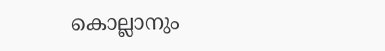കൊല്ലാനും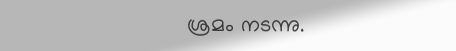ശ്രമം നടന്നു.